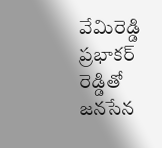వేమిరెడ్డి ప్రభాకర్ రెడ్డితో జనసేన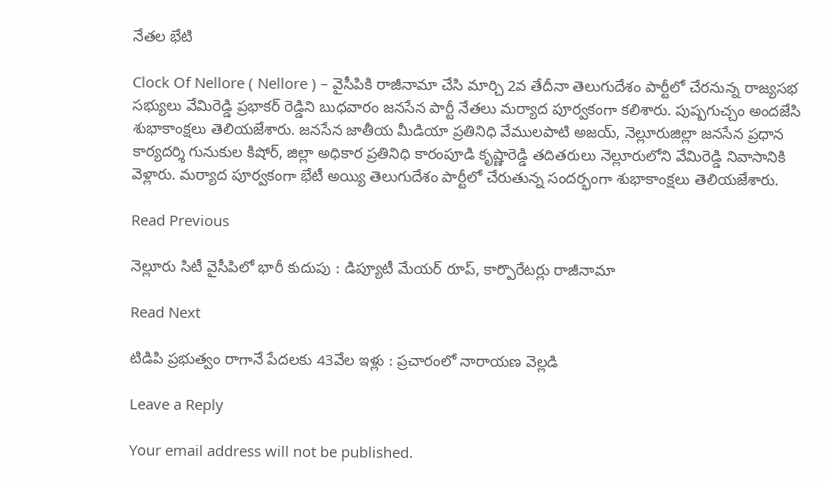నేతల భేటి

Clock Of Nellore ( Nellore ) – వైసీపికి రాజీనామా చేసి మార్చి 2వ తేదీనా తెలుగుదేశం పార్టీలో చేరనున్న రాజ్యసభ సభ్యులు వేమిరెడ్డి ప్రభాకర్ రెడ్డిని బుధవారం జనసేన పార్టీ నేతలు మర్యాద పూర్వకంగా కలిశారు. పుష్పగుచ్చం అందజేసి శుభాకాంక్షలు తెలియజేశారు. జనసేన జాతీయ మీడియా ప్రతినిధి వేములపాటి అజయ్, నెల్లూరుజిల్లా జనసేన ప్రధాన కార్యదర్శి గునుకుల కిషోర్, జిల్లా అధికార ప్రతినిధి కారంపూడి కృష్ణారెడ్డి తదితరులు నెల్లూరులోని వేమిరెడ్డి నివాసానికి వెళ్లారు. మర్యాద పూర్వకంగా భేటీ అయ్యి తెలుగుదేశం పార్టీలో చేరుతున్న సందర్భంగా శుభాకాంక్షలు తెలియజేశారు.

Read Previous

నెల్లూరు సిటీ వైసీపిలో భారీ కుదుపు : డిప్యూటీ మేయర్ రూప్, కార్పొరేటర్లు రాజీనామా

Read Next

టిడిపి ప్రభుత్వం రాగానే పేదలకు 43వేల ఇళ్లు : ప్రచారంలో నారాయణ వెల్లడి

Leave a Reply

Your email address will not be published.